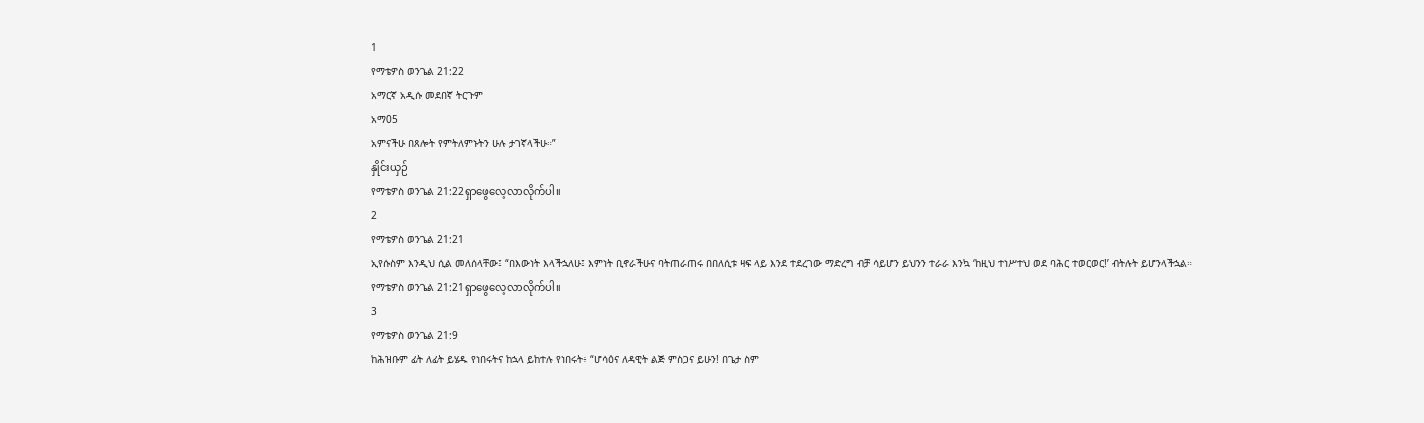1
የማቴዎስ ወንጌል 21:22
አማርኛ አዲሱ መደበኛ ትርጉም
አማ05
አምናችሁ በጸሎት የምትለምኑትን ሁሉ ታገኛላችሁ።”
နှိုင်းယှဉ်
የማቴዎስ ወንጌል 21:22ရှာဖွေလေ့လာလိုက်ပါ။
2
የማቴዎስ ወንጌል 21:21
ኢየሱስም እንዲህ ሲል መለሰላቸው፤ “በእውነት እላችኋለሁ፤ እምነት ቢኖራችሁና ባትጠራጠሩ በበለሲቱ ዛፍ ላይ እንደ ተደረገው ማድረግ ብቻ ሳይሆን ይህንን ተራራ እንኳ ‘ከዚህ ተነሥተህ ወደ ባሕር ተወርወር!’ ብትሉት ይሆንላችኋል።
የማቴዎስ ወንጌል 21:21ရှာဖွေလေ့လာလိုက်ပါ။
3
የማቴዎስ ወንጌል 21:9
ከሕዝቡም ፊት ለፊት ይሄዱ የነበሩትና ከኋላ ይከተሉ የነበሩት፥ “ሆሳዕና ለዳዊት ልጅ ምስጋና ይሁን! በጌታ ስም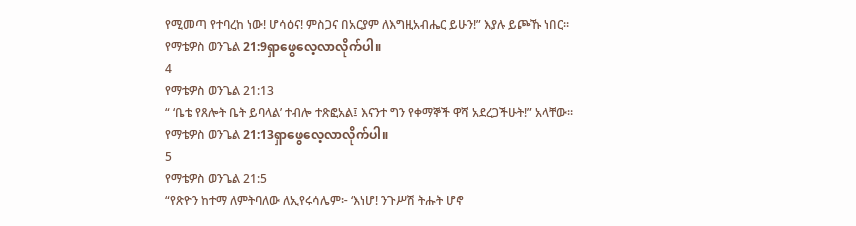የሚመጣ የተባረከ ነው! ሆሳዕና! ምስጋና በአርያም ለእግዚአብሔር ይሁን!” እያሉ ይጮኹ ነበር።
የማቴዎስ ወንጌል 21:9ရှာဖွေလေ့လာလိုက်ပါ။
4
የማቴዎስ ወንጌል 21:13
“ ‘ቤቴ የጸሎት ቤት ይባላል’ ተብሎ ተጽፎአል፤ እናንተ ግን የቀማኞች ዋሻ አደረጋችሁት!” አላቸው።
የማቴዎስ ወንጌል 21:13ရှာဖွေလေ့လာလိုက်ပါ။
5
የማቴዎስ ወንጌል 21:5
“የጽዮን ከተማ ለምትባለው ለኢየሩሳሌም፦ ‘እነሆ! ንጉሥሽ ትሑት ሆኖ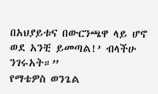በአህያይቱና በውርንጫዋ ላይ ሆኖ ወደ አንቺ ይመጣል!’ ብላችሁ ንገሩአት።”
የማቴዎስ ወንጌል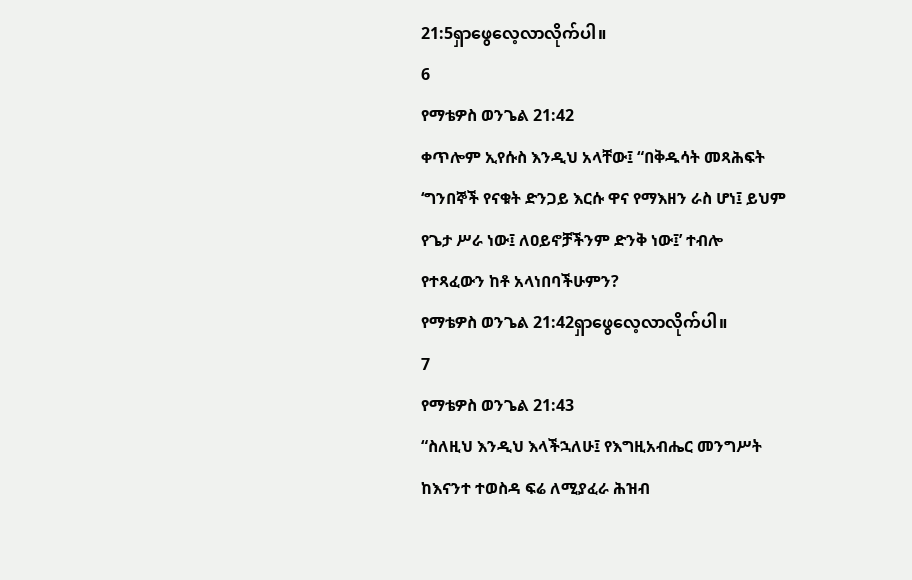21:5ရှာဖွေလေ့လာလိုက်ပါ။
6
የማቴዎስ ወንጌል 21:42
ቀጥሎም ኢየሱስ እንዲህ አላቸው፤ “በቅዱሳት መጻሕፍት ‘ግንበኞች የናቁት ድንጋይ እርሱ ዋና የማእዘን ራስ ሆነ፤ ይህም የጌታ ሥራ ነው፤ ለዐይኖቻችንም ድንቅ ነው፤’ ተብሎ የተጻፈውን ከቶ አላነበባችሁምን?
የማቴዎስ ወንጌል 21:42ရှာဖွေလေ့လာလိုက်ပါ။
7
የማቴዎስ ወንጌል 21:43
“ስለዚህ እንዲህ እላችኋለሁ፤ የእግዚአብሔር መንግሥት ከእናንተ ተወስዳ ፍሬ ለሚያፈራ ሕዝብ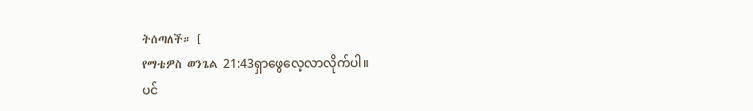ትሰጣለች። [
የማቴዎስ ወንጌል 21:43ရှာဖွေလေ့လာလိုက်ပါ။
ပင်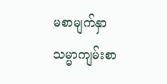မစာမျက်နှာ
သမ္မာကျမ်းစာ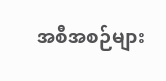အစီအစဉ်များ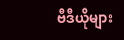ဗီဒီယိုများ